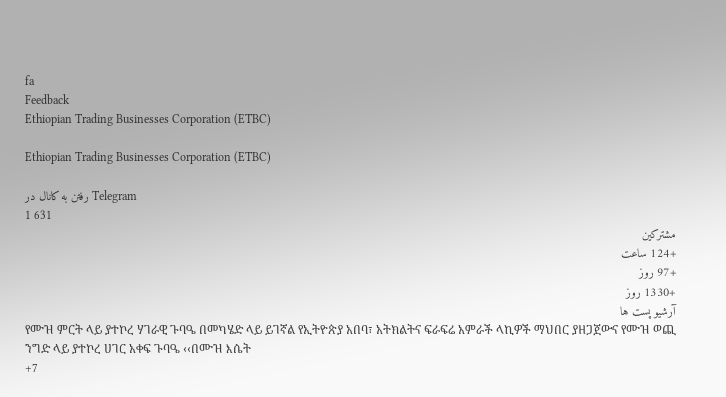fa
Feedback
Ethiopian Trading Businesses Corporation (ETBC)

Ethiopian Trading Businesses Corporation (ETBC)

رفتن به کانال در Telegram
1 631
مشترکین
+124 ساعت
+97 روز
+1330 روز
آرشیو پست ها
የሙዝ ምርት ላይ ያተኮረ ሃገራዊ ጉባዔ በመካሄድ ላይ ይገኛል የኢትዮጵያ አበባ፣ አትክልትና ፍራፍሬ አምራች ላኪዎች ማህበር ያዘጋጀውና የሙዝ ወጪ ንግድ ላይ ያተኮረ ሀገር አቀፍ ጉባዔ ‹‹በሙዝ እሴት
+7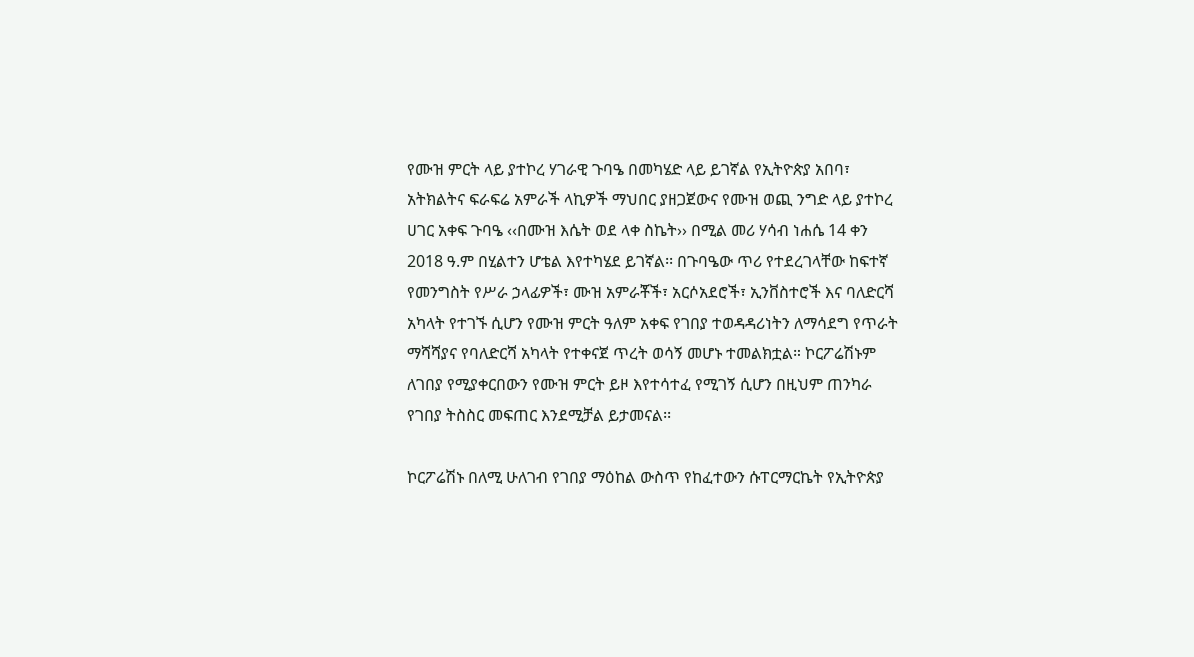የሙዝ ምርት ላይ ያተኮረ ሃገራዊ ጉባዔ በመካሄድ ላይ ይገኛል የኢትዮጵያ አበባ፣ አትክልትና ፍራፍሬ አምራች ላኪዎች ማህበር ያዘጋጀውና የሙዝ ወጪ ንግድ ላይ ያተኮረ ሀገር አቀፍ ጉባዔ ‹‹በሙዝ እሴት ወደ ላቀ ስኬት›› በሚል መሪ ሃሳብ ነሐሴ 14 ቀን 2018 ዓ.ም በሂልተን ሆቴል እየተካሄደ ይገኛል፡፡ በጉባዔው ጥሪ የተደረገላቸው ከፍተኛ የመንግስት የሥራ ኃላፊዎች፣ ሙዝ አምራቾች፣ አርሶአደሮች፣ ኢንቨስተሮች እና ባለድርሻ አካላት የተገኙ ሲሆን የሙዝ ምርት ዓለም አቀፍ የገበያ ተወዳዳሪነትን ለማሳደግ የጥራት ማሻሻያና የባለድርሻ አካላት የተቀናጀ ጥረት ወሳኝ መሆኑ ተመልክቷል። ኮርፖሬሽኑም ለገበያ የሚያቀርበውን የሙዝ ምርት ይዞ እየተሳተፈ የሚገኝ ሲሆን በዚህም ጠንካራ የገበያ ትስስር መፍጠር እንደሚቻል ይታመናል፡፡

ኮርፖሬሽኑ በለሚ ሁለገብ የገበያ ማዕከል ውስጥ የከፈተውን ሱፐርማርኬት የኢትዮጵያ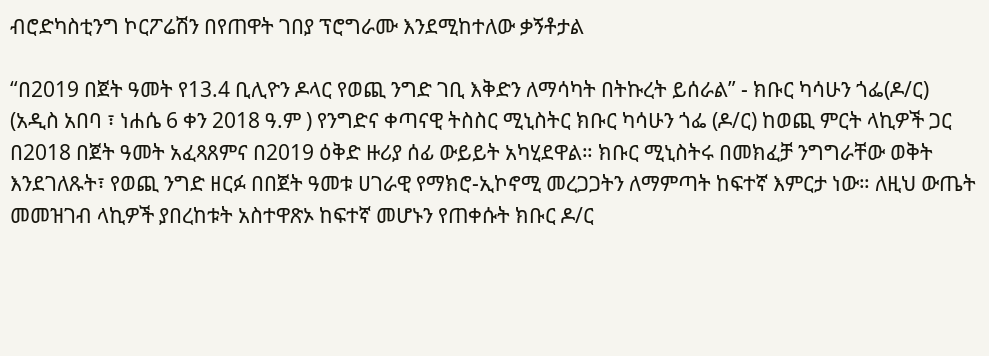ብሮድካስቲንግ ኮርፖሬሽን በየጠዋት ገበያ ፕሮግራሙ እንደሚከተለው ቃኝቶታል

“በ2019 በጀት ዓመት የ13.4 ቢሊዮን ዶላር የወጪ ንግድ ገቢ እቅድን ለማሳካት በትኩረት ይሰራል” - ክቡር ካሳሁን ጎፌ(ዶ/ር) (አዲስ አበባ ፣ ነሐሴ 6 ቀን 2018 ዓ.ም ) የንግድና ቀጣናዊ ትስስር ሚኒስትር ክቡር ካሳሁን ጎፌ (ዶ/ር) ከወጪ ምርት ላኪዎች ጋር በ2018 በጀት ዓመት አፈጻጸምና በ2019 ዕቅድ ዙሪያ ሰፊ ውይይት አካሂደዋል። ክቡር ሚኒስትሩ በመክፈቻ ንግግራቸው ወቅት እንደገለጹት፣ የወጪ ንግድ ዘርፉ በበጀት ዓመቱ ሀገራዊ የማክሮ-ኢኮኖሚ መረጋጋትን ለማምጣት ከፍተኛ እምርታ ነው። ለዚህ ውጤት መመዝገብ ላኪዎች ያበረከቱት አስተዋጽኦ ከፍተኛ መሆኑን የጠቀሱት ክቡር ዶ/ር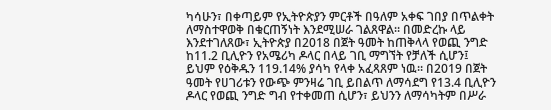ካሳሁን፣ በቀጣይም የኢትዮጵያን ምርቶች በዓለም አቀፍ ገበያ በጥልቀት ለማስተዋወቅ በቁርጠኝነት እንደሚሠራ ገልጸዋል። በመድረኩ ላይ እንደተገለጸው፣ ኢትዮጵያ በ2018 በጀት ዓመት ከጠቅላላ የወጪ ንግድ ከ11.2 ቢሊዮን የአሜሪካ ዶላር በላይ ገቢ ማግኘት የቻለች ሲሆን፤ ይህም የዕቅዱን 119.14% ያሳካ የላቀ አፈጻጸም ነዉ። በ2019 በጀት ዓመት የሀገሪቱን የውጭ ምንዛሬ ገቢ ይበልጥ ለማሳደግ የ13.4 ቢሊዮን ዶላር የወጪ ንግድ ግብ የተቀመጠ ሲሆን፣ ይህንን ለማሳካትም በሥራ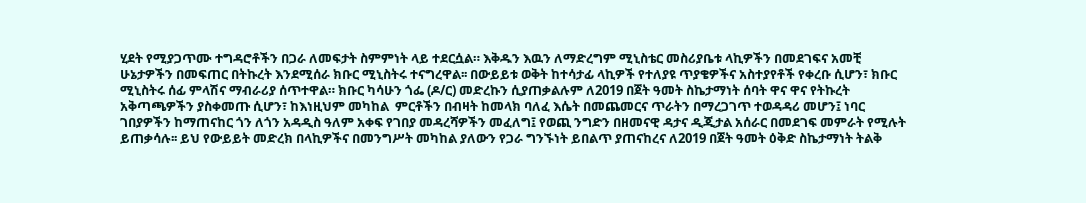ሂደት የሚያጋጥሙ ተግዳሮቶችን በጋራ ለመፍታት ስምምነት ላይ ተደርሷል። እቅዱን እዉን ለማድረግም ሚኒስቴር መስሪያቤቱ ላኪዎችን በመደገፍና አመቺ ሁኔታዎችን በመፍጠር በትኩረት እንደሚሰራ ክቡር ሚኒስትሩ ተናግረዋል፡፡ በውይይቱ ወቅት ከተሳታፊ ላኪዎች የተለያዩ ጥያቄዎችና አስተያየቶች የቀረቡ ሲሆን፣ ክቡር ሚኒስትሩ ሰፊ ምላሽና ማብራሪያ ሰጥተዋል። ክቡር ካሳሁን ጎፌ (ዶ/ር) መድረኩን ሲያጠቃልሉም ለ2019 በጀት ዓመት ስኬታማነት ሰባት ዋና ዋና የትኩረት አቅጣጫዎችን ያስቀመጡ ሲሆን፣ ከእነዚህም መካከል  ምርቶችን በብዛት ከመላክ ባለፈ እሴት በመጨመርና ጥራትን በማረጋገጥ ተወዳዳሪ መሆን፤ ነባር ገበያዎችን ከማጠናከር ጎን ለጎን አዳዲስ ዓለም አቀፍ የገበያ መዳረሻዎችን መፈለግ፤ የወጪ ንግድን በዘመናዊ ዳታና ዲጂታል አሰራር በመደገፍ መምራት የሚሉት ይጠቃሳሉ፡፡ ይህ የውይይት መድረክ በላኪዎችና በመንግሥት መካከል ያለውን የጋራ ግንኙነት ይበልጥ ያጠናከረና ለ2019 በጀት ዓመት ዕቅድ ስኬታማነት ትልቅ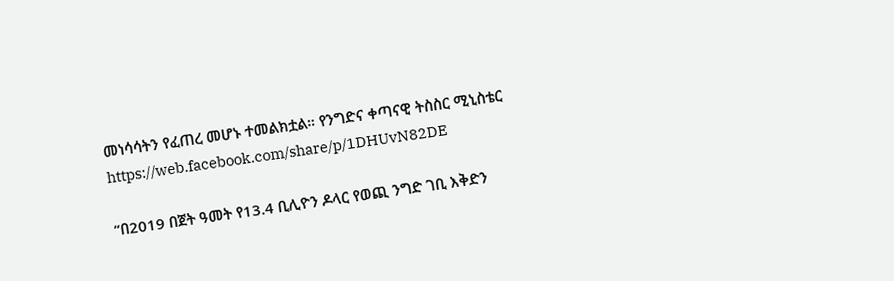መነሳሳትን የፈጠረ መሆኑ ተመልክቷል። የንግድና ቀጣናዊ ትስስር ሚኒስቴር https://web.facebook.com/share/p/1DHUvN82DE

“በ2019 በጀት ዓመት የ13.4 ቢሊዮን ዶላር የወጪ ንግድ ገቢ እቅድን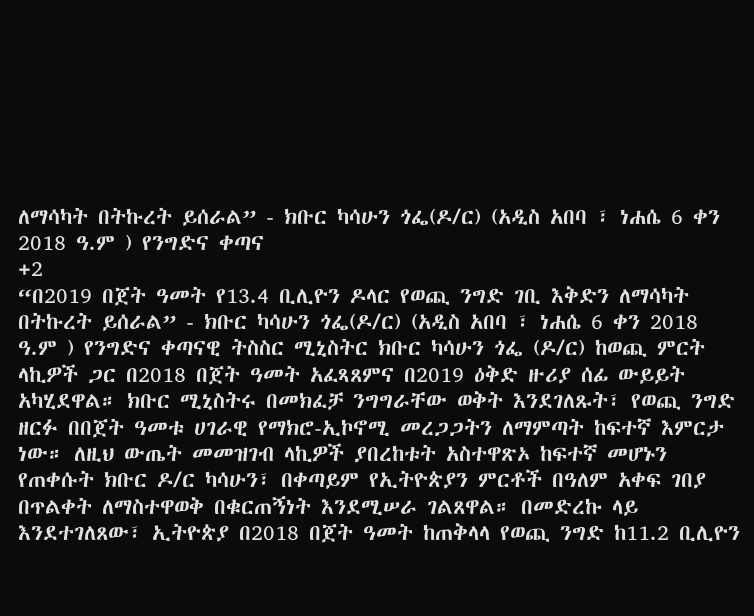ለማሳካት በትኩረት ይሰራል” - ክቡር ካሳሁን ጎፌ(ዶ/ር) (አዲስ አበባ ፣ ነሐሴ 6 ቀን 2018 ዓ.ም ) የንግድና ቀጣና
+2
“በ2019 በጀት ዓመት የ13.4 ቢሊዮን ዶላር የወጪ ንግድ ገቢ እቅድን ለማሳካት በትኩረት ይሰራል” - ክቡር ካሳሁን ጎፌ(ዶ/ር) (አዲስ አበባ ፣ ነሐሴ 6 ቀን 2018 ዓ.ም ) የንግድና ቀጣናዊ ትስስር ሚኒስትር ክቡር ካሳሁን ጎፌ (ዶ/ር) ከወጪ ምርት ላኪዎች ጋር በ2018 በጀት ዓመት አፈጻጸምና በ2019 ዕቅድ ዙሪያ ሰፊ ውይይት አካሂደዋል። ክቡር ሚኒስትሩ በመክፈቻ ንግግራቸው ወቅት እንደገለጹት፣ የወጪ ንግድ ዘርፉ በበጀት ዓመቱ ሀገራዊ የማክሮ-ኢኮኖሚ መረጋጋትን ለማምጣት ከፍተኛ እምርታ ነው። ለዚህ ውጤት መመዝገብ ላኪዎች ያበረከቱት አስተዋጽኦ ከፍተኛ መሆኑን የጠቀሱት ክቡር ዶ/ር ካሳሁን፣ በቀጣይም የኢትዮጵያን ምርቶች በዓለም አቀፍ ገበያ በጥልቀት ለማስተዋወቅ በቁርጠኝነት እንደሚሠራ ገልጸዋል። በመድረኩ ላይ እንደተገለጸው፣ ኢትዮጵያ በ2018 በጀት ዓመት ከጠቅላላ የወጪ ንግድ ከ11.2 ቢሊዮን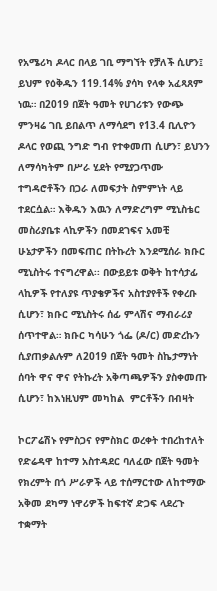የአሜሪካ ዶላር በላይ ገቢ ማግኘት የቻለች ሲሆን፤ ይህም የዕቅዱን 119.14% ያሳካ የላቀ አፈጻጸም ነዉ። በ2019 በጀት ዓመት የሀገሪቱን የውጭ ምንዛሬ ገቢ ይበልጥ ለማሳደግ የ13.4 ቢሊዮን ዶላር የወጪ ንግድ ግብ የተቀመጠ ሲሆን፣ ይህንን ለማሳካትም በሥራ ሂደት የሚያጋጥሙ ተግዳሮቶችን በጋራ ለመፍታት ስምምነት ላይ ተደርሷል። እቅዱን እዉን ለማድረግም ሚኒስቴር መስሪያቤቱ ላኪዎችን በመደገፍና አመቺ ሁኔታዎችን በመፍጠር በትኩረት እንደሚሰራ ክቡር ሚኒስትሩ ተናግረዋል፡፡ በውይይቱ ወቅት ከተሳታፊ ላኪዎች የተለያዩ ጥያቄዎችና አስተያየቶች የቀረቡ ሲሆን፣ ክቡር ሚኒስትሩ ሰፊ ምላሽና ማብራሪያ ሰጥተዋል። ክቡር ካሳሁን ጎፌ (ዶ/ር) መድረኩን ሲያጠቃልሉም ለ2019 በጀት ዓመት ስኬታማነት ሰባት ዋና ዋና የትኩረት አቅጣጫዎችን ያስቀመጡ ሲሆን፣ ከእነዚህም መካከል  ምርቶችን በብዛት

ኮርፖሬሽኑ የምስጋና የምስክር ወረቀት ተበረከተለት የድሬዳዋ ከተማ አስተዳደር ባለፈው በጀት ዓመት የክረምት በጎ ሥራዎች ላይ ተሰማርተው ለከተማው አቅመ ደካማ ነዋሪዎች ከፍተኛ ድጋፍ ላደረጉ ተቋማት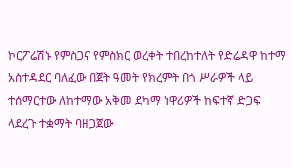ኮርፖሬሽኑ የምስጋና የምስክር ወረቀት ተበረከተለት የድሬዳዋ ከተማ አስተዳደር ባለፈው በጀት ዓመት የክረምት በጎ ሥራዎች ላይ ተሰማርተው ለከተማው አቅመ ደካማ ነዋሪዎች ከፍተኛ ድጋፍ ላደረጉ ተቋማት ባዘጋጀው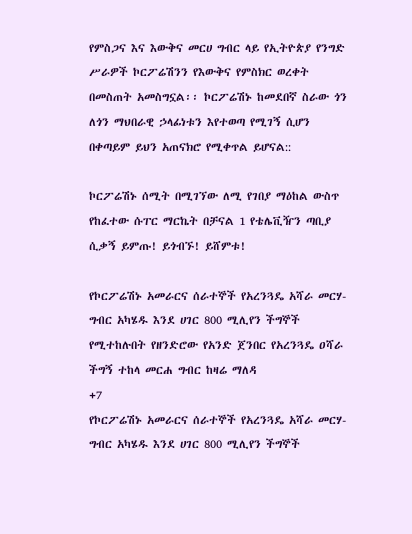የምስጋና እና እውቅና መርሀ ግብር ላይ የኢትዮጵያ የንግድ ሥራዎች ኮርፖሬሽንን የእውቅና የምስክር ወረቀት በመስጠት አመስግኗል፡፡ ኮርፖሬሽኑ ከመደበኛ ስራው ጎን ለጎን ማህበራዊ ኃላፊነቱን እየተወጣ የሚገኝ ሲሆን በቀጣይም ይህን አጠናክሮ የሚቀጥል ይሆናል::

ኮርፖሬሽኑ ሰሚት በሚገኘው ለሚ የገበያ ማዕከል ውስጥ የከፈተው ሱፐር ማርኬት በቻናል 1 የቴሌቪዥን ጣቢያ ሲቃኝ ይምጡ! ይጎብኙ! ይሸምቱ!

የኮርፖሬሽኑ አመራርና ሰራተኞች የአረንጓዴ አሻራ መርሃ-ግብር አካሄዱ እንደ ሀገር 800 ሚሊየን ችግኞች የሚተከሉበት የዘንድሮው የአንድ ጀንበር የአረንጓዴ ዐሻራ ችግኝ ተከላ መርሐ ግብር ከዛሬ ማለዳ
+7
የኮርፖሬሽኑ አመራርና ሰራተኞች የአረንጓዴ አሻራ መርሃ-ግብር አካሄዱ እንደ ሀገር 800 ሚሊየን ችግኞች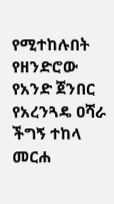የሚተከሉበት የዘንድሮው የአንድ ጀንበር የአረንጓዴ ዐሻራ ችግኝ ተከላ መርሐ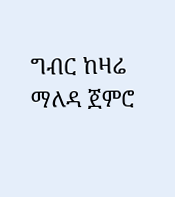ግብር ከዛሬ ማለዳ ጀምሮ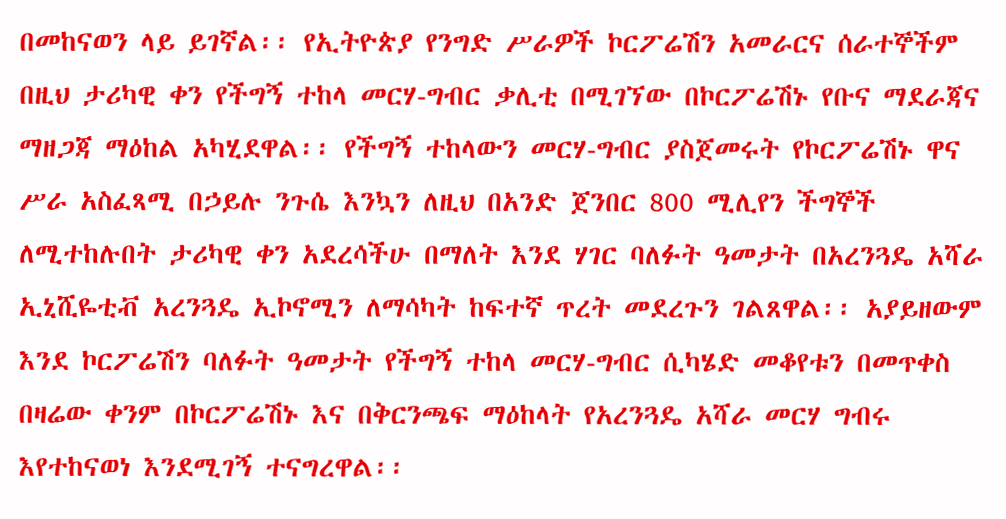በመከናወን ላይ ይገኛል፡፡ የኢትዮጵያ የንግድ ሥራዎች ኮርፖሬሽን አመራርና ሰራተኞችም በዚህ ታሪካዊ ቀን የችግኝ ተከላ መርሃ-ግብር ቃሊቲ በሚገኘው በኮርፖሬሽኑ የቡና ማደራጃና ማዘጋጃ ማዕከል አካሂደዋል፡፡ የችግኝ ተከላውን መርሃ-ግብር ያስጀመሩት የኮርፖሬሽኑ ዋና ሥራ አስፈጻሚ በኃይሉ ንጉሴ እንኳን ለዚህ በአንድ ጀንበር 800 ሚሊየን ችግኞች ለሚተከሉበት ታሪካዊ ቀን አደረሳችሁ በማለት እንደ ሃገር ባለፉት ዓመታት በአረንጓዴ አሻራ ኢኒሺዬቲቭ አረንጓዴ ኢኮኖሚን ለማሳካት ከፍተኛ ጥረት መደረጉን ገልጸዋል፡፡ አያይዘውም እንደ ኮርፖሬሽን ባለፉት ዓመታት የችግኝ ተከላ መርሃ-ግብር ሲካሄድ መቆየቱን በመጥቀስ በዛሬው ቀንም በኮርፖሬሽኑ እና በቅርንጫፍ ማዕከላት የአረንጓዴ አሻራ መርሃ ግብሩ እየተከናወነ እንደሚገኝ ተናግረዋል፡፡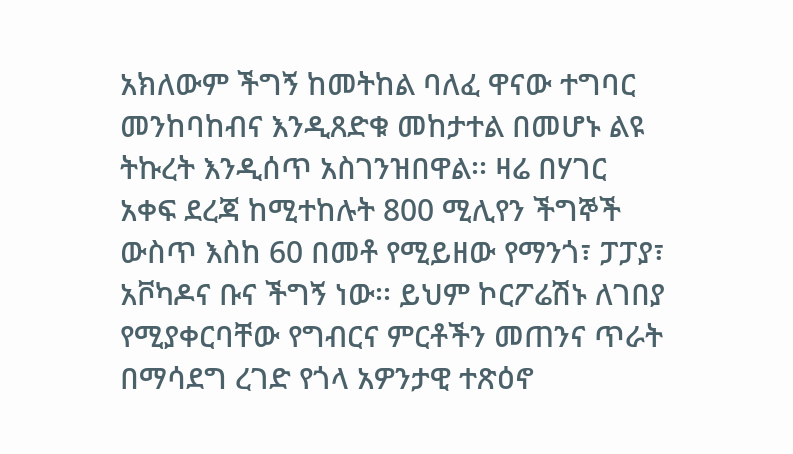አክለውም ችግኝ ከመትከል ባለፈ ዋናው ተግባር መንከባከብና እንዲጸድቁ መከታተል በመሆኑ ልዩ ትኩረት እንዲሰጥ አስገንዝበዋል፡፡ ዛሬ በሃገር አቀፍ ደረጃ ከሚተከሉት 800 ሚሊየን ችግኞች ውስጥ እስከ 60 በመቶ የሚይዘው የማንጎ፣ ፓፓያ፣ አቮካዶና ቡና ችግኝ ነው፡፡ ይህም ኮርፖሬሽኑ ለገበያ የሚያቀርባቸው የግብርና ምርቶችን መጠንና ጥራት በማሳደግ ረገድ የጎላ አዎንታዊ ተጽዕኖ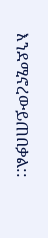እንደሚኖረውይጠበቃል::